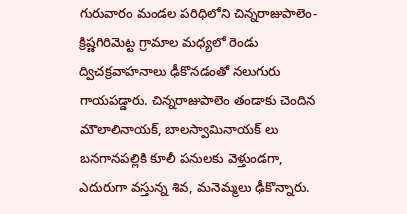గురువారం మండల పరిధిలోని చిన్నరాజుపాలెం-క్రిష్ణగిరిమెట్ట గ్రామాల మధ్యలో రెండు ద్విచక్రవాహనాలు ఢీకొనడంతో నలుగురు గాయపడ్డారు. చిన్నరాజుపాలెం తండాకు చెందిన మౌలాలినాయక్, బాలస్వామినాయక్ లు బనగానపల్లికి కూలీ పనులకు వెళ్తుండగా, ఎదురుగా వస్తున్న శివ, మనెమ్మలు ఢీకొన్నారు.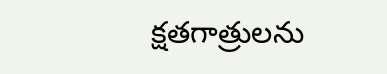క్షతగాత్రులను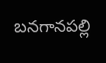బనగానపల్లి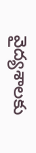వైద్యశాలకు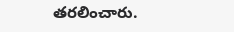తరలించారు.